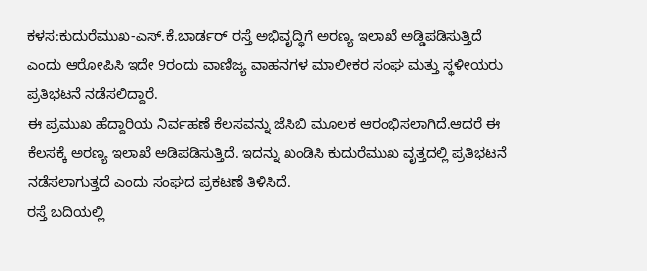ಕಳಸ:ಕುದುರೆಮುಖ-ಎಸ್.ಕೆ.ಬಾರ್ಡರ್ ರಸ್ತೆ ಅಭಿವೃದ್ಧಿಗೆ ಅರಣ್ಯ ಇಲಾಖೆ ಅಡ್ಡಿಪಡಿಸುತ್ತಿದೆ ಎಂದು ಆರೋಪಿಸಿ ಇದೇ 9ರಂದು ವಾಣಿಜ್ಯ ವಾಹನಗಳ ಮಾಲೀಕರ ಸಂಘ ಮತ್ತು ಸ್ಥಳೀಯರು ಪ್ರತಿಭಟನೆ ನಡೆಸಲಿದ್ದಾರೆ.
ಈ ಪ್ರಮುಖ ಹೆದ್ದಾರಿಯ ನಿರ್ವಹಣೆ ಕೆಲಸವನ್ನು ಜೆಸಿಬಿ ಮೂಲಕ ಆರಂಭಿಸಲಾಗಿದೆ.ಆದರೆ ಈ ಕೆಲಸಕ್ಕೆ ಅರಣ್ಯ ಇಲಾಖೆ ಅಡಿಪಡಿಸುತ್ತಿದೆ. ಇದನ್ನು ಖಂಡಿಸಿ ಕುದುರೆಮುಖ ವೃತ್ತದಲ್ಲಿ ಪ್ರತಿಭಟನೆ ನಡೆಸಲಾಗುತ್ತದೆ ಎಂದು ಸಂಘದ ಪ್ರಕಟಣೆ ತಿಳಿಸಿದೆ.
ರಸ್ತೆ ಬದಿಯಲ್ಲಿ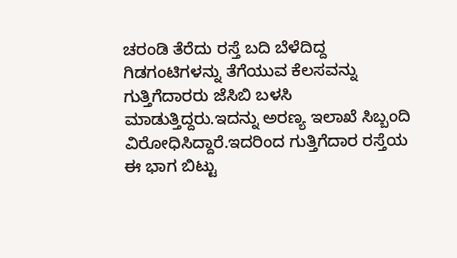ಚರಂಡಿ ತೆರೆದು ರಸ್ತೆ ಬದಿ ಬೆಳೆದಿದ್ದ ಗಿಡಗಂಟಿಗಳನ್ನು ತೆಗೆಯುವ ಕೆಲಸವನ್ನು ಗುತ್ತಿಗೆದಾರರು ಜೆಸಿಬಿ ಬಳಸಿ ಮಾಡುತ್ತಿದ್ದರು.ಇದನ್ನು ಅರಣ್ಯ ಇಲಾಖೆ ಸಿಬ್ಬಂದಿ ವಿರೋಧಿಸಿದ್ದಾರೆ.ಇದರಿಂದ ಗುತ್ತಿಗೆದಾರ ರಸ್ತೆಯ ಈ ಭಾಗ ಬಿಟ್ಟು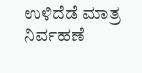ಉಳಿದೆಡೆ ಮಾತ್ರ ನಿರ್ವಹಣೆ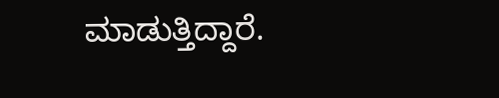ಮಾಡುತ್ತಿದ್ದಾರೆ.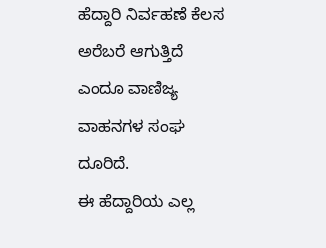ಹೆದ್ದಾರಿ ನಿರ್ವಹಣೆ ಕೆಲಸ ಅರೆಬರೆ ಆಗುತ್ತಿದೆ ಎಂದೂ ವಾಣಿಜ್ಯ ವಾಹನಗಳ ಸಂಘ ದೂರಿದೆ.
ಈ ಹೆದ್ದಾರಿಯ ಎಲ್ಲ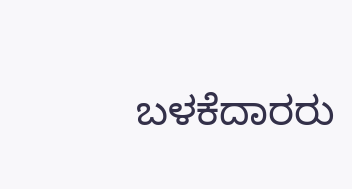ಬಳಕೆದಾರರು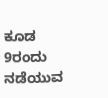ಕೂಡ 9ರಂದು ನಡೆಯುವ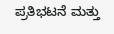ಪ್ರತಿಭಟನೆ ಮತ್ತು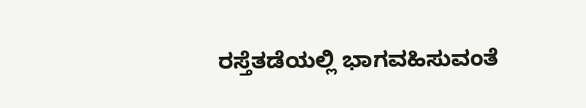ರಸ್ತೆತಡೆಯಲ್ಲಿ ಭಾಗವಹಿಸುವಂತೆ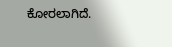ಕೋರಲಾಗಿದೆ.